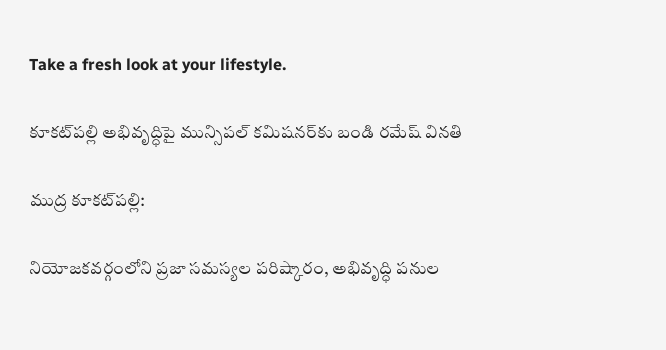Take a fresh look at your lifestyle.

కూకట్‌పల్లి అభివృద్ధిపై మున్సిపల్ కమిషనర్‌కు బండి రమేష్ వినతి

ముద్ర కూకట్‌పల్లి:

నియోజకవర్గంలోని ప్రజా సమస్యల పరిష్కారం, అభివృద్ధి పనుల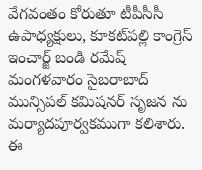వేగవంతం కోరుతూ టీపీసీసీ ఉపాధ్యక్షులు, కూకట్‌పల్లి కాంగ్రెస్ ఇంచార్జ్ బండి రమేష్ మంగళవారం సైబరాబాద్ మున్సిపల్ కమిషనర్ సృజన ను మర్యాదపూర్వకముగా కలిశారు.
ఈ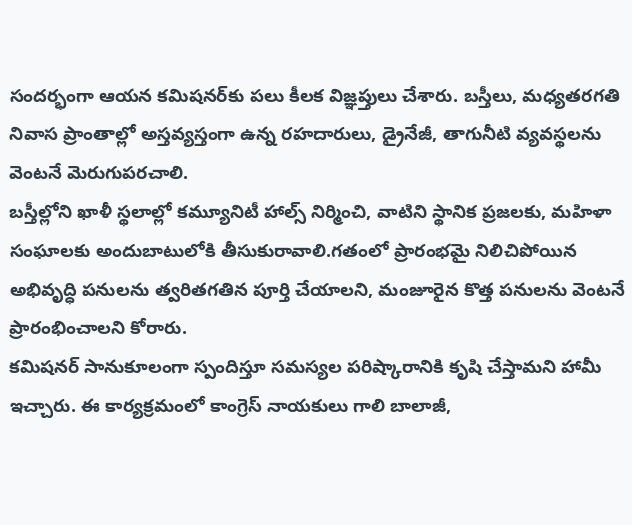సందర్భంగా ఆయన కమిషనర్‌కు పలు కీలక విజ్ఞప్తులు చేశారు. బస్తీలు, మధ్యతరగతి నివాస ప్రాంతాల్లో అస్తవ్యస్తంగా ఉన్న రహదారులు, డ్రైనేజీ, తాగునీటి వ్యవస్థలను వెంటనే మెరుగుపరచాలి.
బస్తీల్లోని ఖాళీ స్థలాల్లో కమ్యూనిటీ హాల్స్ నిర్మించి, వాటిని స్థానిక ప్రజలకు, మహిళా సంఘాలకు అందుబాటులోకి తీసుకురావాలి.గతంలో ప్రారంభమై నిలిచిపోయిన అభివృద్ధి పనులను త్వరితగతిన పూర్తి చేయాలని, మంజూరైన కొత్త పనులను వెంటనే ప్రారంభించాలని కోరారు.
కమిషనర్ సానుకూలంగా స్పందిస్తూ సమస్యల పరిష్కారానికి కృషి చేస్తామని హామీ ఇచ్చారు. ఈ కార్యక్రమంలో కాంగ్రెస్ నాయకులు గాలి బాలాజీ,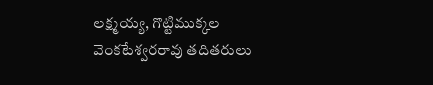లక్ష్మయ్య, గొట్టిముక్కల వెంకటేశ్వరరావు తదితరులు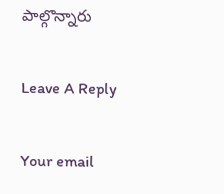పాల్గొన్నారు

Leave A Reply

Your email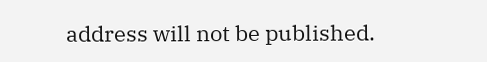address will not be published.